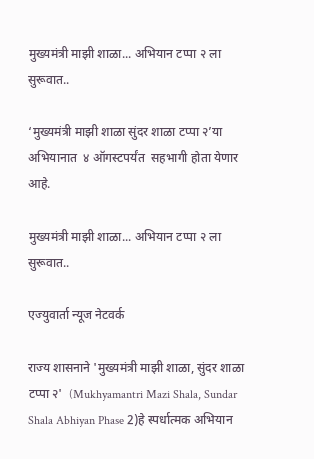मुख्यमंत्री माझी शाळा... अभियान टप्पा २ ला सुरूवात..

‘मुख्यमंत्री माझी शाळा सुंदर शाळा टप्पा २’या अभियानात  ४ ऑगस्टपर्यंत  सहभागी होता येणार आहे.

मुख्यमंत्री माझी शाळा... अभियान टप्पा २ ला सुरूवात..

एज्युवार्ता न्यूज नेटवर्क

राज्य शासनाने 'मुख्यमंत्री माझी शाळा, सुंदर शाळा टप्पा २'  (Mukhyamantri Mazi Shala, Sundar Shala Abhiyan Phase 2)हे स्पर्धात्मक अभियान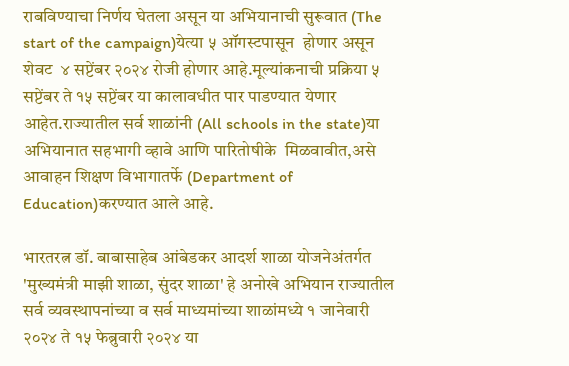राबविण्याचा निर्णय घेतला असून या अभियानाची सुरूवात (The start of the campaign)येत्या ५ ऑगस्टपासून  होणार असून शेवट  ४ सप्टेंबर २०२४ रोजी होणार आहे.मूल्यांकनाची प्रक्रिया ५ सप्टेंबर ते १५ सप्टेंबर या कालावधीत पार पाडण्यात येणार आहेत.राज्यातील सर्व शाळांनी (All schools in the state)या अभियानात सहभागी व्हावे आणि पारितोषीके  मिळवावीत,असे आवाहन शिक्षण विभागातर्फे (Department of Education)करण्यात आले आहे.

भारतरत्न डॉ. बाबासाहेब आंबेडकर आदर्श शाळा योजनेअंतर्गत 'मुख्यमंत्री माझी शाळा, सुंदर शाळा' हे अनोखे अभियान राज्यातील सर्व व्यवस्थापनांच्या व सर्व माध्यमांच्या शाळांमध्ये १ जानेवारी २०२४ ते १५ फेब्रुवारी २०२४ या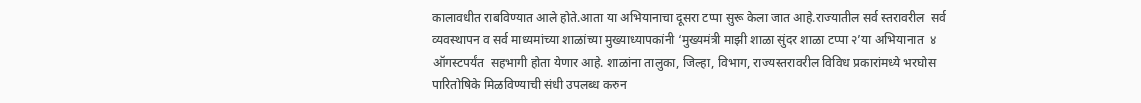कालावधीत राबविण्यात आले होते.आता या अभियानाचा दूसरा टप्पा सुरू केला जात आहे.राज्यातील सर्व स्तरावरील  सर्व व्यवस्थापन व सर्व माध्यमांच्या शाळांच्या मुख्याध्यापकांनी ‘मुख्यमंत्री माझी शाळा सुंदर शाळा टप्पा २’या अभियानात  ४ ऑगस्टपर्यंत  सहभागी होता येणार आहे. शाळांना तालुका, जिल्हा, विभाग, राज्यस्तरावरील विविध प्रकारांमध्ये भरघोस  पारितोषिके मिळविण्याची संधी उपलब्ध करुन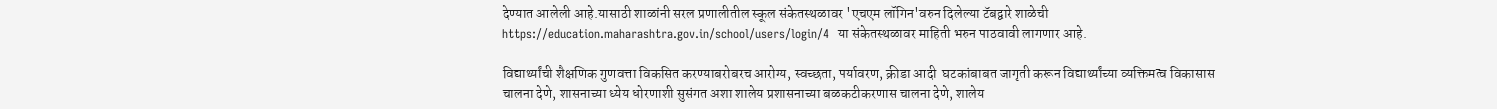देण्यात आलेली आहे.यासाठी शाळांनी सरल प्रणालीतील स्कूल संकेतस्थळावर 'एचएम लॉगिन'वरुन दिलेल्या टॅबद्वारे शाळेची  https://education.maharashtra.gov.in/school/users/login/4  या संकेतस्थळावर माहिती भरुन पाठवावी लागणार आहे.

विद्यार्थ्यांची शैक्षणिक गुणवत्ता विकसित करण्याबरोबरच आरोग्य, स्वच्छता, पर्यावरण, क्रीडा आदी  घटकांबाबत जागृती करून विद्यार्थ्यांच्या व्यक्तिमत्व विकासास चालना देणे, शासनाच्या ध्येय धोरणाशी सुसंगत अशा शालेय प्रशासनाच्या बळकटीकरणास चालना देणे, शालेय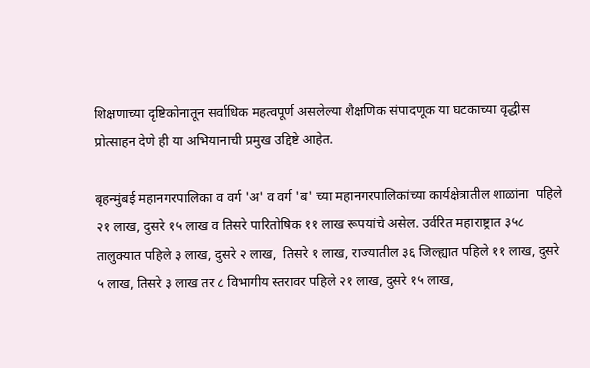शिक्षणाच्या दृष्टिकोनातून सर्वाधिक महत्वपूर्ण असलेल्या शैक्षणिक संपादणूक या घटकाच्या वृद्धीस प्रोत्साहन देणे ही या अभियानाची प्रमुख उद्दिष्टे आहेत.

बृहन्मुंबई महानगरपालिका व वर्ग 'अ' व वर्ग 'ब' च्या महानगरपालिकांच्या कार्यक्षेत्रातील शाळांना  पहिले २१ लाख, दुसरे १५ लाख व तिसरे पारितोषिक ११ लाख रूपयांचे असेल. उर्वरित महाराष्ट्रात ३५८ तालुक्यात पहिले ३ लाख, दुसरे २ लाख,  तिसरे १ लाख, राज्यातील ३६ जिल्ह्यात पहिले ११ लाख, दुसरे ५ लाख, तिसरे ३ लाख तर ८ विभागीय स्तरावर पहिले २१ लाख, दुसरे १५ लाख,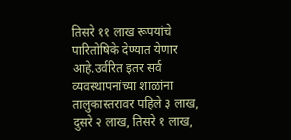तिसरे ११ लाख रूपयांचे पारितोषिके देण्यात येणार आहे.उर्वरित इतर सर्व व्यवस्थापनांच्या शाळांना तालुकास्तरावर पहिले ३ लाख, दुसरे २ लाख, तिसरे १ लाख,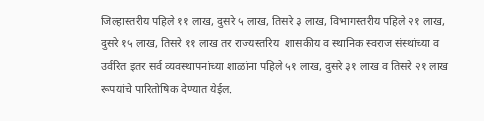जिल्हास्तरीय पहिले ११ लाख, दुसरे ५ लाख, तिसरे ३ लाख, विभागस्तरीय पहिले २१ लाख, दुसरे १५ लाख, तिसरे ११ लाख तर राज्यस्तरिय  शासकीय व स्थानिक स्वराज संस्थांच्या व उर्वरित इतर सर्व व्यवस्थापनांच्या शाळांना पहिले ५१ लाख, दुसरे ३१ लाख व तिसरे २१ लाख रूपयांचे पारितोषिक देण्यात येईल.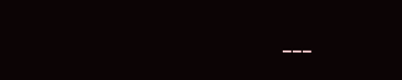---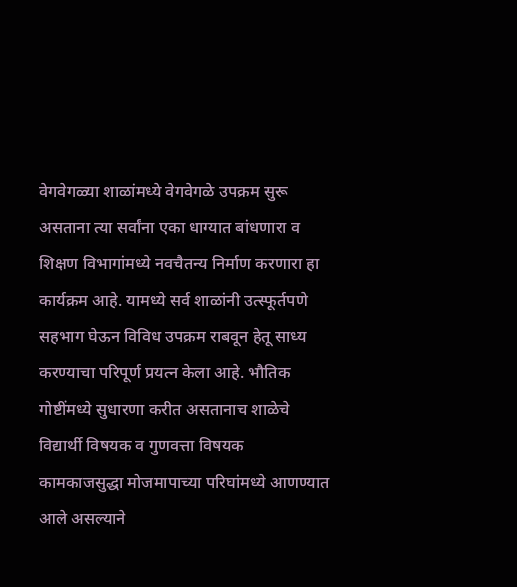वेगवेगळ्या शाळांमध्ये वेगवेगळे उपक्रम सुरू असताना त्या सर्वांना एका धाग्यात बांधणारा व शिक्षण विभागांमध्ये नवचैतन्य निर्माण करणारा हा कार्यक्रम आहे. यामध्ये सर्व शाळांनी उत्स्फूर्तपणे सहभाग घेऊन विविध उपक्रम राबवून हेतू साध्य करण्याचा परिपूर्ण प्रयत्न केला आहे. भौतिक गोष्टींमध्ये सुधारणा करीत असतानाच शाळेचे विद्यार्थी विषयक व गुणवत्ता विषयक कामकाजसुद्धा मोजमापाच्या परिघांमध्ये आणण्यात आले असल्याने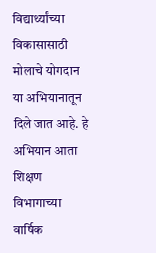विद्यार्थ्यांच्या विकासासाठी मोलाचे योगदान या अभियानातून दिले जात आहे. हे अभियान आता शिक्षण विभागाच्या वार्षिक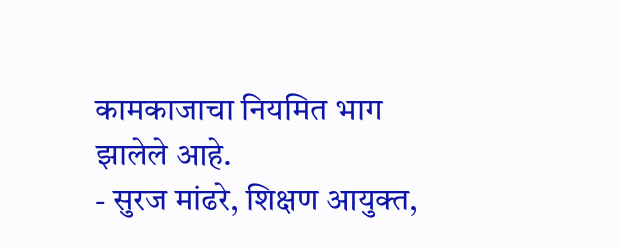कामकाजाचा नियमित भाग झालेले आहे.
- सुरज मांढरे, शिक्षण आयुक्त,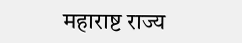महाराष्ट राज्य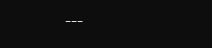---